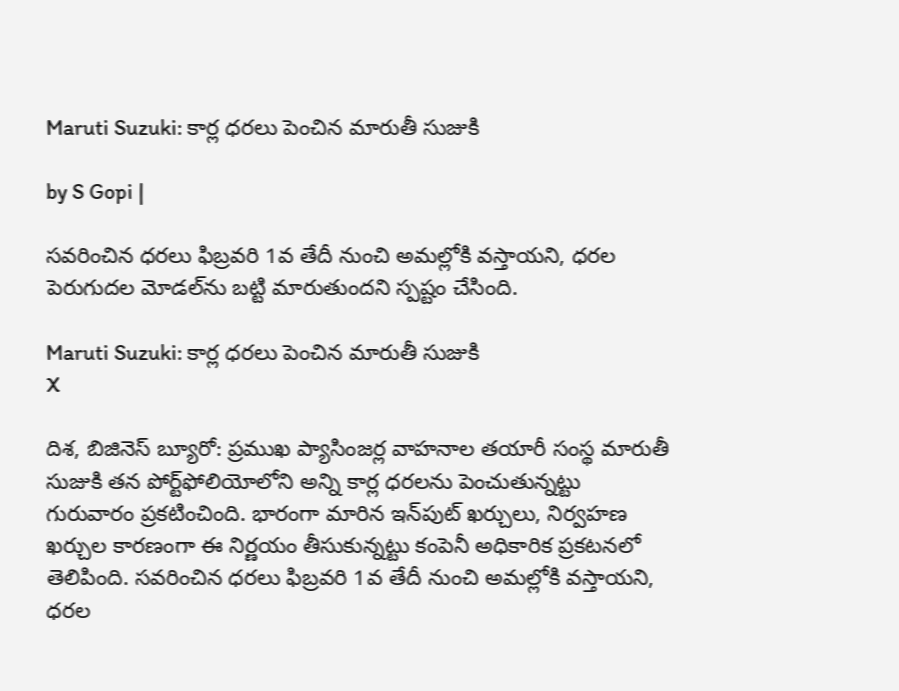Maruti Suzuki: కార్ల ధరలు పెంచిన మారుతీ సుజుకి

by S Gopi |

సవరించిన ధరలు ఫిబ్రవరి 1వ తేదీ నుంచి అమల్లోకి వస్తాయని, ధరల పెరుగుదల మోడల్‌ను బట్టి మారుతుందని స్పష్టం చేసింది.

Maruti Suzuki: కార్ల ధరలు పెంచిన మారుతీ సుజుకి
X

దిశ, బిజినెస్ బ్యూరో: ప్రముఖ ప్యాసింజర్ల వాహనాల తయారీ సంస్థ మారుతీ సుజుకి తన పోర్ట్‌ఫోలియోలోని అన్ని కార్ల ధరలను పెంచుతున్నట్టు గురువారం ప్రకటించింది. భారంగా మారిన ఇన్‌పుట్ ఖర్చులు, నిర్వహణ ఖర్చుల కారణంగా ఈ నిర్ణయం తీసుకున్నట్టు కంపెనీ అధికారిక ప్రకటనలో తెలిపింది. సవరించిన ధరలు ఫిబ్రవరి 1వ తేదీ నుంచి అమల్లోకి వస్తాయని, ధరల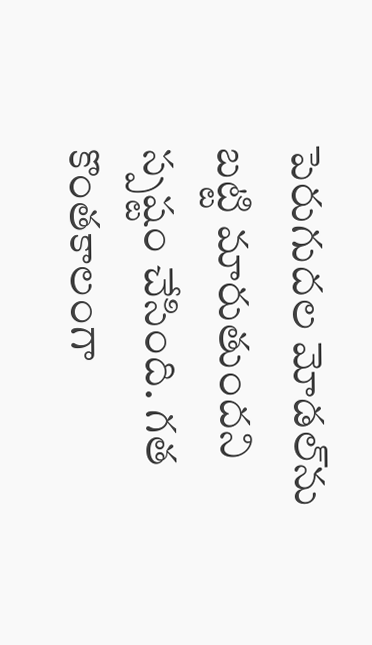పెరుగుదల మోడల్‌ను బట్టి మారుతుందని స్పష్టం చేసింది. గత కొంతకాలంగా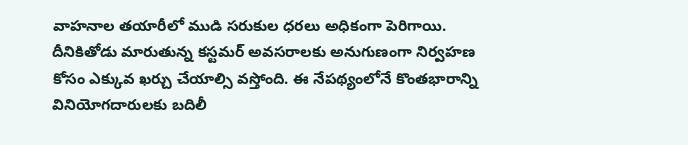వాహనాల తయారీలో ముడి సరుకుల ధరలు అధికంగా పెరిగాయి. దీనికితోడు మారుతున్న కస్టమర్ అవసరాలకు అనుగుణంగా నిర్వహణ కోసం ఎక్కువ ఖర్చు చేయాల్సి వస్తోంది. ఈ నేపథ్యంలోనే కొంతభారాన్ని వినియోగదారులకు బదిలీ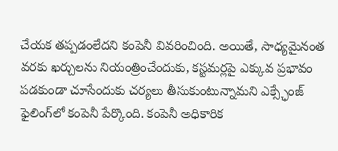చేయక తప్పడంలేదని కంపెనీ వివరించింది. అయితే, సాధ్యమైనంత వరకు ఖర్చులను నియంత్రించేందుకు, కస్టమర్లపై ఎక్కువ ప్రభావం పడకుండా చూసేందుకు చర్యలు తీసుకుంటున్నామని ఎక్స్ఛేంజ్ ఫైలింగ్‌లో కంపెనీ పేర్కొంది. కంపెనీ అధికారిక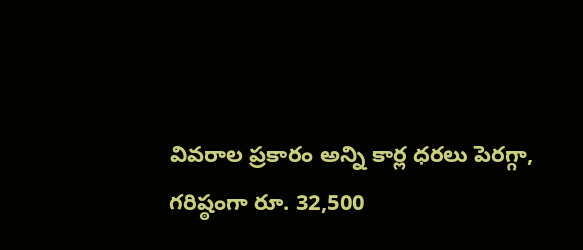వివరాల ప్రకారం అన్ని కార్ల ధరలు పెరగ్గా, గరిష్ఠంగా రూ. 32,500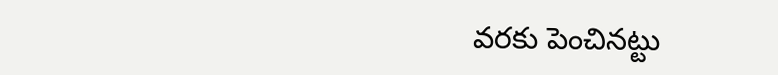వరకు పెంచినట్టు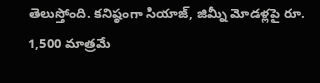తెలుస్తోంది. కనిష్ఠంగా సియాజ్, జిమ్నీ మోడళ్లపై రూ. 1,500 మాత్రమే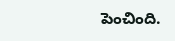పెంచింది.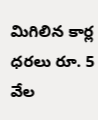మిగిలిన కార్ల ధరలు రూ. 5 వేల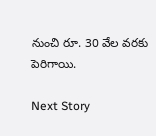నుంచి రూ. 30 వేల వరకు పెరిగాయి.

Next Story